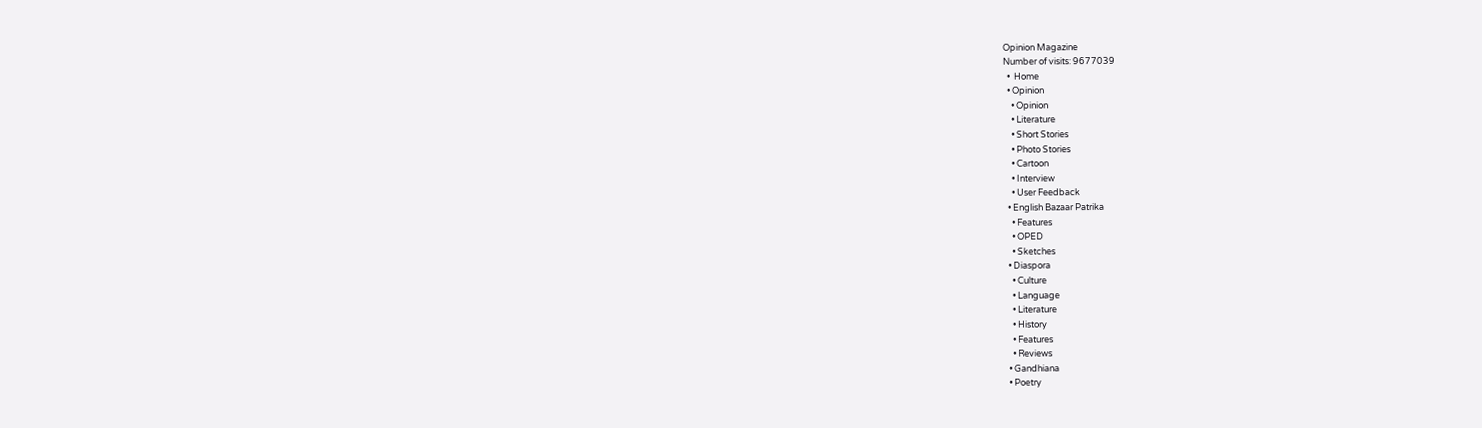Opinion Magazine
Number of visits: 9677039
  •  Home
  • Opinion
    • Opinion
    • Literature
    • Short Stories
    • Photo Stories
    • Cartoon
    • Interview
    • User Feedback
  • English Bazaar Patrika
    • Features
    • OPED
    • Sketches
  • Diaspora
    • Culture
    • Language
    • Literature
    • History
    • Features
    • Reviews
  • Gandhiana
  • Poetry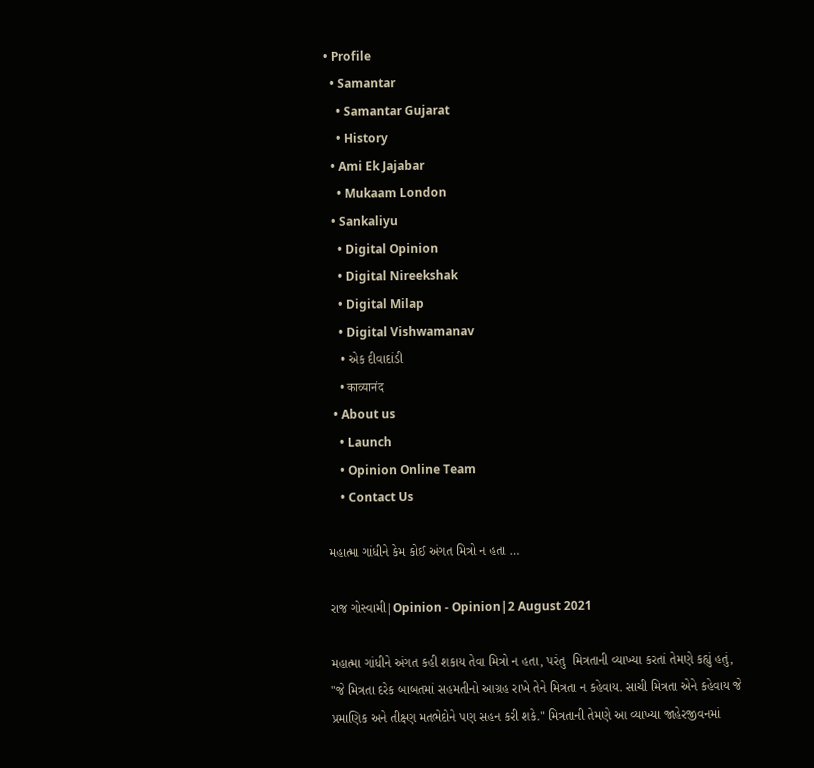• Profile
  • Samantar
    • Samantar Gujarat
    • History
  • Ami Ek Jajabar
    • Mukaam London
  • Sankaliyu
    • Digital Opinion
    • Digital Nireekshak
    • Digital Milap
    • Digital Vishwamanav
    • એક દીવાદાંડી
    • काव्यानंद
  • About us
    • Launch
    • Opinion Online Team
    • Contact Us

મહાત્મા ગાંધીને કેમ કોઈ અંગત મિત્રો ન હતા …

રાજ ગોસ્વામી|Opinion - Opinion|2 August 2021

મહાત્મા ગાંધીને અંગત કહી શકાય તેવા મિત્રો ન હતા, પરંતુ  મિત્રતાની વ્યાખ્યા કરતાં તેમણે કહ્યું હતું, "જે મિત્રતા દરેક બાબતમાં સહમતીનો આગ્રહ રાખે તેને મિત્રતા ન કહેવાય. સાચી મિત્રતા એને કહેવાય જે પ્રમાણિક અને તીક્ષ્ણ મતભેદોને પણ સહન કરી શકે." મિત્રતાની તેમણે આ વ્યાખ્યા જાહેરજીવનમાં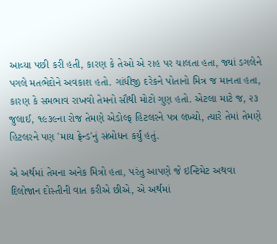આવ્યા પછી કરી હતી, કારણ કે તેઓ એ રાહ પર ચાલતા હતા, જ્યાં ડગલેને પગલે મતભેદોને અવકાશ હતો. ગાંધીજી દરેકને પોતાનો મિત્ર જ માનતા હતા, કારણ કે સમભાવ રાખવો તેમનો સૌથી મોટો ગુણ હતો. એટલા માટે જ, ૨૩ જુલાઈ, ૧૯૩૯ના રોજ તેમણે એડોલ્ફ હિટલરને પત્ર લખ્યો, ત્યારે તેમાં તેમણે હિટલરને પણ 'માય ફ્રેન્ડ'નું સંબોધન કર્યું હતું.

એ અર્થમાં તેમના અનેક મિત્રો હતા, પરંતુ આપણે જે ઇન્ટિમેટ અથવા દિલોજાન દોસ્તીની વાત કરીએ છીએ, એ અર્થમાં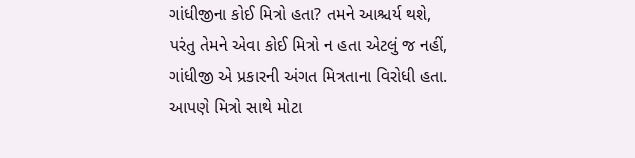ગાંધીજીના કોઈ મિત્રો હતા? તમને આશ્ચર્ય થશે, પરંતુ તેમને એવા કોઈ મિત્રો ન હતા એટલું જ નહીં, ગાંધીજી એ પ્રકારની અંગત મિત્રતાના વિરોધી હતા. આપણે મિત્રો સાથે મોટા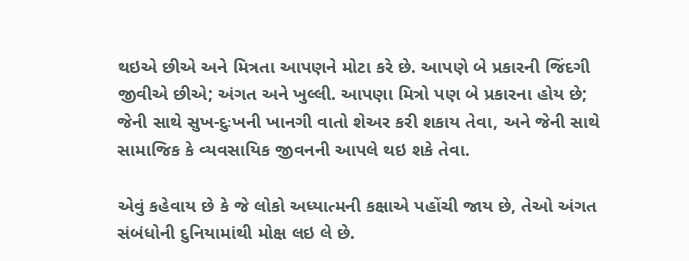થઇએ છીએ અને મિત્રતા આપણને મોટા કરે છે. આપણે બે પ્રકારની જિંદગી જીવીએ છીએ; અંગત અને ખુલ્લી. આપણા મિત્રો પણ બે પ્રકારના હોય છે; જેની સાથે સુખ-દુઃખની ખાનગી વાતો શેઅર કરી શકાય તેવા, અને જેની સાથે સામાજિક કે વ્યવસાયિક જીવનની આપલે થઇ શકે તેવા.

એવું કહેવાય છે કે જે લોકો અધ્યાત્મની કક્ષાએ પહોંચી જાય છે, તેઓ અંગત સંબંધોની દુનિયામાંથી મોક્ષ લઇ લે છે.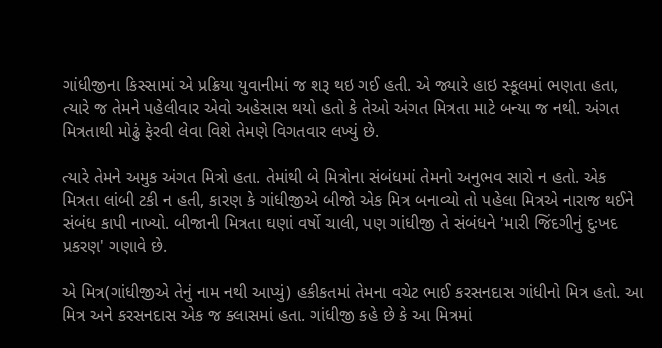ગાંધીજીના કિસ્સામાં એ પ્રક્રિયા યુવાનીમાં જ શરૂ થઇ ગઈ હતી. એ જ્યારે હાઇ સ્કૂલમાં ભણતા હતા, ત્યારે જ તેમને પહેલીવાર એવો અહેસાસ થયો હતો કે તેઓ અંગત મિત્રતા માટે બન્યા જ નથી. અંગત મિત્રતાથી મોઢું ફેરવી લેવા વિશે તેમણે વિગતવાર લખ્યું છે.

ત્યારે તેમને અમુક અંગત મિત્રો હતા. તેમાંથી બે મિત્રોના સંબંધમાં તેમનો અનુભવ સારો ન હતો. એક મિત્રતા લાંબી ટકી ન હતી, કારણ કે ગાંધીજીએ બીજો એક મિત્ર બનાવ્યો તો પહેલા મિત્રએ નારાજ થઈને સંબંધ કાપી નાખ્યો. બીજાની મિત્રતા ઘણાં વર્ષો ચાલી, પણ ગાંધીજી તે સંબંધને 'મારી જિંદગીનું દુઃખદ પ્રકરણ' ગણાવે છે.

એ મિત્ર(ગાંધીજીએ તેનું નામ નથી આપ્યું) હકીકતમાં તેમના વચેટ ભાઈ કરસનદાસ ગાંધીનો મિત્ર હતો. આ મિત્ર અને કરસનદાસ એક જ ક્લાસમાં હતા. ગાંધીજી કહે છે કે આ મિત્રમાં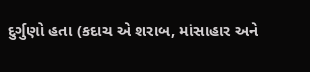દુર્ગુણો હતા (કદાચ એ શરાબ, માંસાહાર અને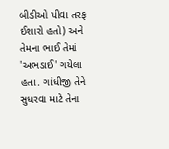બીડીઓ પીવા તરફ ઈશારો હતો) અને તેમના ભાઈ તેમાં 'અભડાઈ' ગયેલા હતા. ગાંધીજી તેને સુધરવા માટે તેના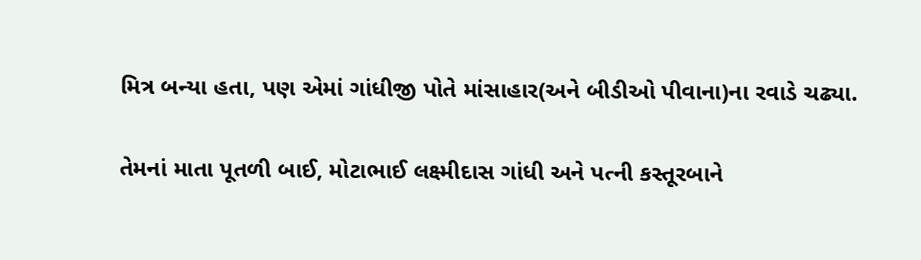મિત્ર બન્યા હતા, પણ એમાં ગાંધીજી પોતે માંસાહાર(અને બીડીઓ પીવાના)ના રવાડે ચઢ્યા.

તેમનાં માતા પૂતળી બાઈ, મોટાભાઈ લક્ષ્મીદાસ ગાંધી અને પત્ની કસ્તૂરબાને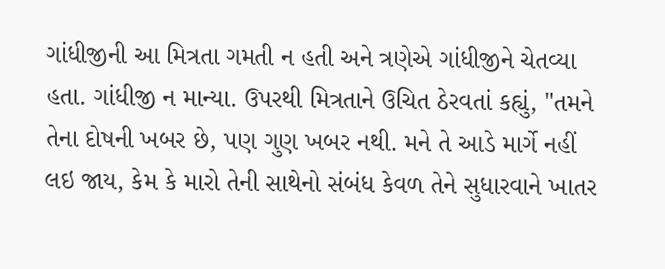ગાંધીજીની આ મિત્રતા ગમતી ન હતી અને ત્રણેએ ગાંધીજીને ચેતવ્યા હતા. ગાંધીજી ન માન્યા. ઉપરથી મિત્રતાને ઉચિત ઠેરવતાં કહ્યું, "તમને તેના દોષની ખબર છે, પણ ગુણ ખબર નથી. મને તે આડે માર્ગે નહીં લઇ જાય, કેમ કે મારો તેની સાથેનો સંબંધ કેવળ તેને સુધારવાને ખાતર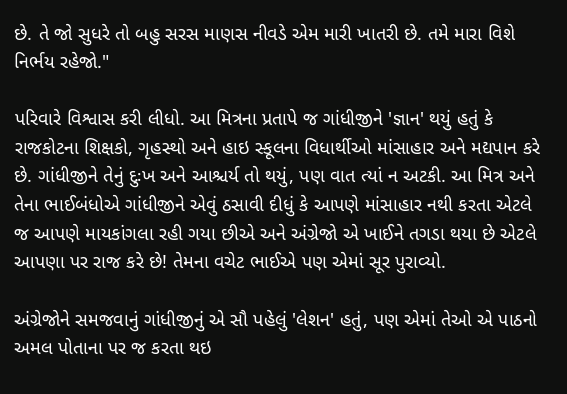છે. તે જો સુધરે તો બહુ સરસ માણસ નીવડે એમ મારી ખાતરી છે. તમે મારા વિશે નિર્ભય રહેજો."

પરિવારે વિશ્વાસ કરી લીધો. આ મિત્રના પ્રતાપે જ ગાંધીજીને 'જ્ઞાન' થયું હતું કે રાજકોટના શિક્ષકો, ગૃહસ્થો અને હાઇ સ્કૂલના વિધાર્થીઓ માંસાહાર અને મદ્યપાન કરે છે. ગાંધીજીને તેનું દુઃખ અને આશ્ચર્ય તો થયું, પણ વાત ત્યાં ન અટકી. આ મિત્ર અને તેના ભાઈબંધોએ ગાંધીજીને એવું ઠસાવી દીધું કે આપણે માંસાહાર નથી કરતા એટલે જ આપણે માયકાંગલા રહી ગયા છીએ અને અંગ્રેજો એ ખાઈને તગડા થયા છે એટલે આપણા પર રાજ કરે છે! તેમના વચેટ ભાઈએ પણ એમાં સૂર પુરાવ્યો.

અંગ્રેજોને સમજવાનું ગાંધીજીનું એ સૌ પહેલું 'લેશન' હતું, પણ એમાં તેઓ એ પાઠનો અમલ પોતાના પર જ કરતા થઇ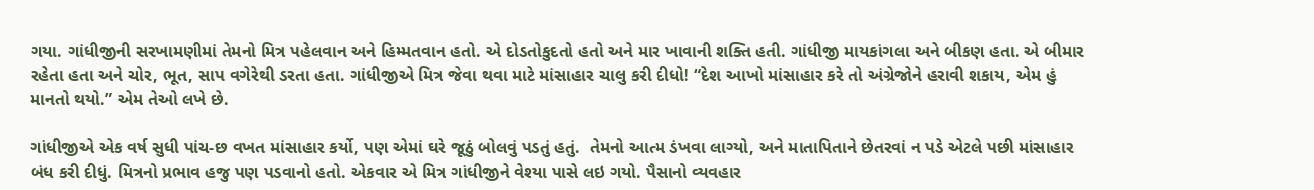ગયા. ગાંધીજીની સરખામણીમાં તેમનો મિત્ર પહેલવાન અને હિમ્મતવાન હતો. એ દોડતોકુદતો હતો અને માર ખાવાની શક્તિ હતી. ગાંધીજી માયકાંગલા અને બીકણ હતા. એ બીમાર રહેતા હતા અને ચોર, ભૂત, સાપ વગેરેથી ડરતા હતા. ગાંધીજીએ મિત્ર જેવા થવા માટે માંસાહાર ચાલુ કરી દીધો! “દેશ આખો માંસાહાર કરે તો અંગ્રેજોને હરાવી શકાય, એમ હું માનતો થયો.” એમ તેઓ લખે છે.

ગાંધીજીએ એક વર્ષ સુધી પાંચ-છ વખત માંસાહાર કર્યો, પણ એમાં ઘરે જૂઠું બોલવું પડતું હતું.  તેમનો આત્મ ડંખવા લાગ્યો, અને માતાપિતાને છેતરવાં ન પડે એટલે પછી માંસાહાર બંધ કરી દીધું. મિત્રનો પ્રભાવ હજુ પણ પડવાનો હતો. એકવાર એ મિત્ર ગાંધીજીને વેશ્યા પાસે લઇ ગયો. પૈસાનો વ્યવહાર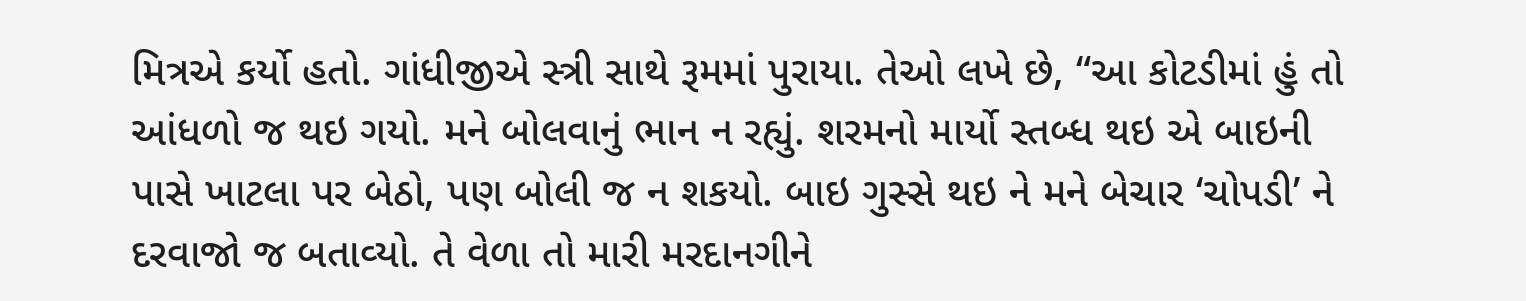મિત્રએ કર્યો હતો. ગાંધીજીએ સ્ત્રી સાથે રૂમમાં પુરાયા. તેઓ લખે છે, “આ કોટડીમાં હું તો આંધળો જ થઇ ગયો. મને બોલવાનું ભાન ન રહ્યું. શરમનો માર્યો સ્‍તબ્‍ધ થઇ એ બાઇની પાસે ખાટલા પર બેઠો, પણ બોલી જ ન શકયો. બાઇ ગુસ્‍સે થઇ ને મને બેચાર ‘ચોપડી’ ને દરવાજો જ બતાવ્‍યો. તે વેળા તો મારી મરદાનગીને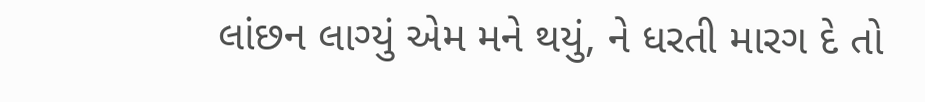લાંછન લાગ્‍યું એમ મને થયું, ને ધરતી મારગ દે તો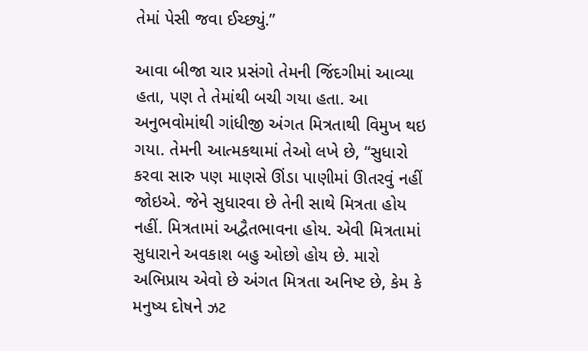તેમાં પેસી જવા ઈચ્છ્યું.”

આવા બીજા ચાર પ્રસંગો તેમની જિંદગીમાં આવ્યા હતા, પણ તે તેમાંથી બચી ગયા હતા. આ અનુભવોમાંથી ગાંધીજી અંગત મિત્રતાથી વિમુખ થઇ ગયા. તેમની આત્મકથામાં તેઓ લખે છે, “સુધારો કરવા સારુ પણ માણસે ઊંડા પાણીમાં ઊતરવું નહીં જોઇએ. જેને સુધારવા છે તેની સાથે મિત્રતા હોય નહીં. મિત્રતામાં અદ્વૈતભાવના હોય. એવી મિત્રતામાં સુધારાને અવકાશ બહુ ઓછો હોય છે. મારો અભિપ્રાય એવો છે અંગત મિત્રતા અનિષ્‍ટ છે, કેમ કે મનુષ્‍ય દોષને ઝટ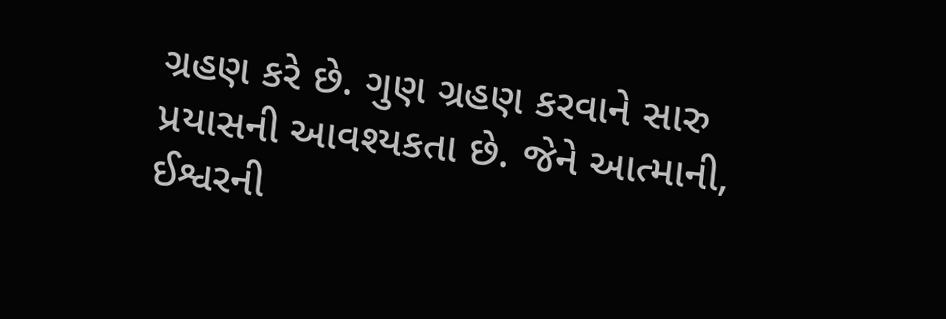ગ્રહણ કરે છે. ગુણ ગ્રહણ કરવાને સારુ પ્રયાસની આવશ્‍યકતા છે. જેને આત્‍માની, ઈશ્વરની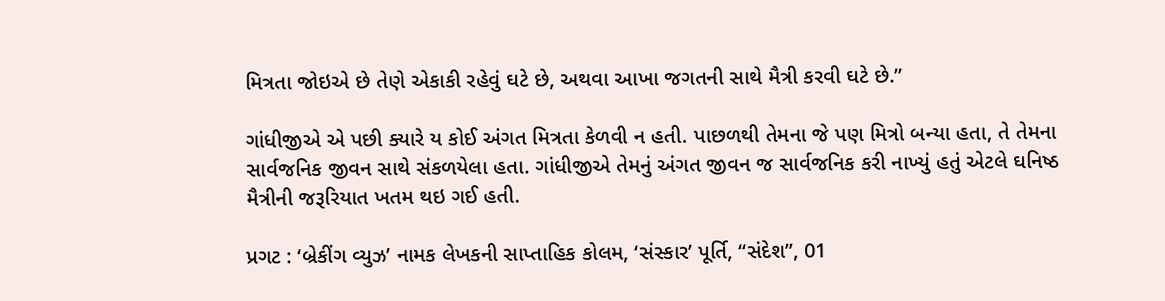મિત્રતા જોઇએ છે તેણે એકાકી રહેવું ઘટે છે, અથવા આખા જગતની સાથે મૈત્રી કરવી ઘટે છે.”

ગાંધીજીએ એ પછી ક્યારે ય કોઈ અંગત મિત્રતા કેળવી ન હતી. પાછળથી તેમના જે પણ મિત્રો બન્યા હતા, તે તેમના સાર્વજનિક જીવન સાથે સંકળયેલા હતા. ગાંધીજીએ તેમનું અંગત જીવન જ સાર્વજનિક કરી નાખ્યું હતું એટલે ઘનિષ્ઠ મૈત્રીની જરૂરિયાત ખતમ થઇ ગઈ હતી.

પ્રગટ : ‘બ્રેકીંગ વ્યુઝ’ નામક લેખકની સાપ્તાહિક કોલમ, ‘સંસ્કાર’ પૂર્તિ, “સંદેશ”, 01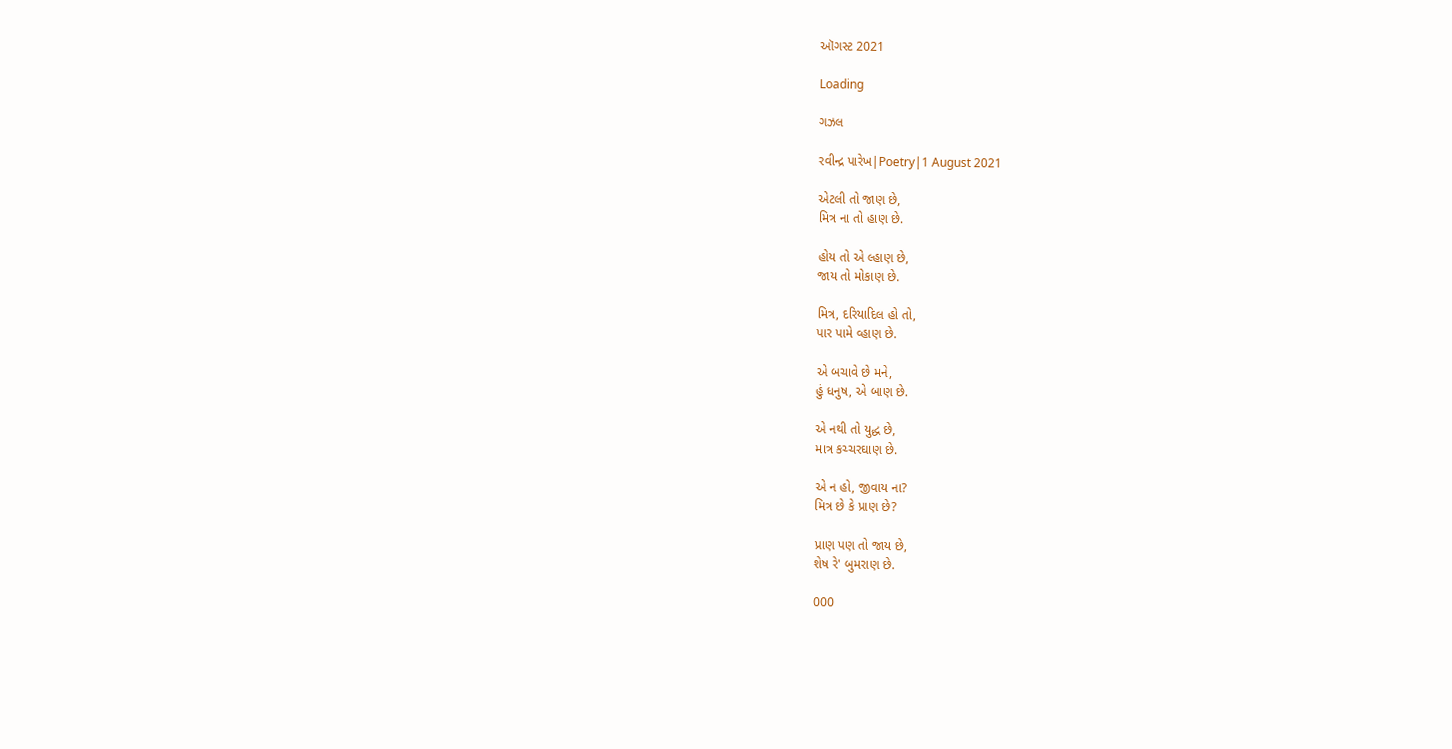ઑગસ્ટ 2021

Loading

ગઝલ

રવીન્દ્ર પારેખ|Poetry|1 August 2021

એટલી તો જાણ છે,
મિત્ર ના તો હાણ છે.

હોય તો એ લ્હાણ છે,
જાય તો મોકાણ છે.

મિત્ર, દરિયાદિલ હો તો,
પાર પામે વ્હાણ છે.

એ બચાવે છે મને,
હું ધનુષ, એ બાણ છે.

એ નથી તો યુદ્ધ છે,
માત્ર કચ્ચરઘાણ છે.

એ ન હો, જીવાય ના?
મિત્ર છે કે પ્રાણ છે?

પ્રાણ પણ તો જાય છે,
શેષ રે' બુમરાણ છે.

000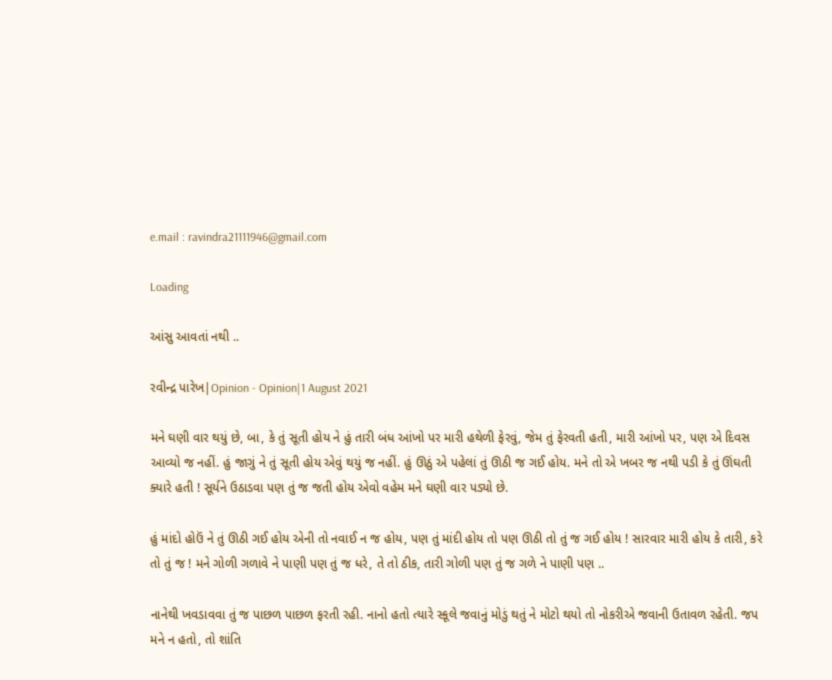e.mail : ravindra21111946@gmail.com

Loading

આંસુ આવતાં નથી ..

રવીન્દ્ર પારેખ|Opinion - Opinion|1 August 2021

મને ઘણી વાર થયું છે, બા, કે તું સૂતી હોય ને હું તારી બંધ આંખો પર મારી હથેળી ફેરવું, જેમ તું ફેરવતી હતી, મારી આંખો પર, પણ એ દિવસ આવ્યો જ નહીં. હું જાગું ને તું સૂતી હોય એવું થયું જ નહીં. હું ઊઠું એ પહેલાં તું ઊઠી જ ગઈ હોય. મને તો એ ખબર જ નથી પડી કે તું ઊંઘતી ક્યારે હતી ! સૂર્યને ઉઠાડવા પણ તું જ જતી હોય એવો વહેમ મને ઘણી વાર પડ્યો છે.

હું માંદો હોઉં ને તું ઊઠી ગઈ હોય એની તો નવાઈ ન જ હોય, પણ તું માંદી હોય તો પણ ઊઠી તો તું જ ગઈ હોય ! સારવાર મારી હોય કે તારી, કરે તો તું જ ! મને ગોળી ગળાવે ને પાણી પણ તું જ ધરે, તે તો ઠીક, તારી ગોળી પણ તું જ ગળે ને પાણી પણ ..

નાનેથી ખવડાવવા તું જ પાછળ પાછળ ફરતી રહી. નાનો હતો ત્યારે સ્કૂલે જવાનું મોડું થતું ને મોટો થયો તો નોકરીએ જવાની ઉતાવળ રહેતી. જપ મને ન હતો, તો શાંતિ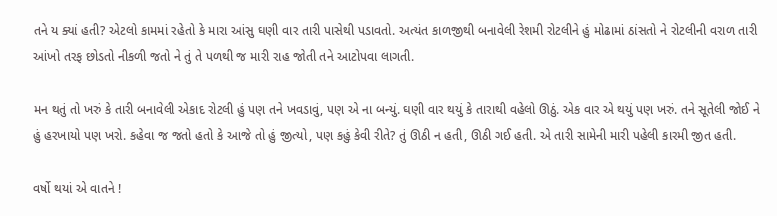તને ય ક્યાં હતી? એટલો કામમાં રહેતો કે મારા આંસુ ઘણી વાર તારી પાસેથી પડાવતો. અત્યંત કાળજીથી બનાવેલી રેશમી રોટલીને હું મોઢામાં ઠાંસતો ને રોટલીની વરાળ તારી આંખો તરફ છોડતો નીકળી જતો ને તું તે પળથી જ મારી રાહ જોતી તને આટોપવા લાગતી.

મન થતું તો ખરું કે તારી બનાવેલી એકાદ રોટલી હું પણ તને ખવડાવું, પણ એ ના બન્યું. ઘણી વાર થયું કે તારાથી વહેલો ઊઠું. એક વાર એ થયું પણ ખરું. તને સૂતેલી જોઈ ને હું હરખાયો પણ ખરો. કહેવા જ જતો હતો કે આજે તો હું જીત્યો, પણ કહું કેવી રીતે? તું ઊઠી ન હતી, ઊઠી ગઈ હતી. એ તારી સામેની મારી પહેલી કારમી જીત હતી.

વર્ષો થયાં એ વાતને !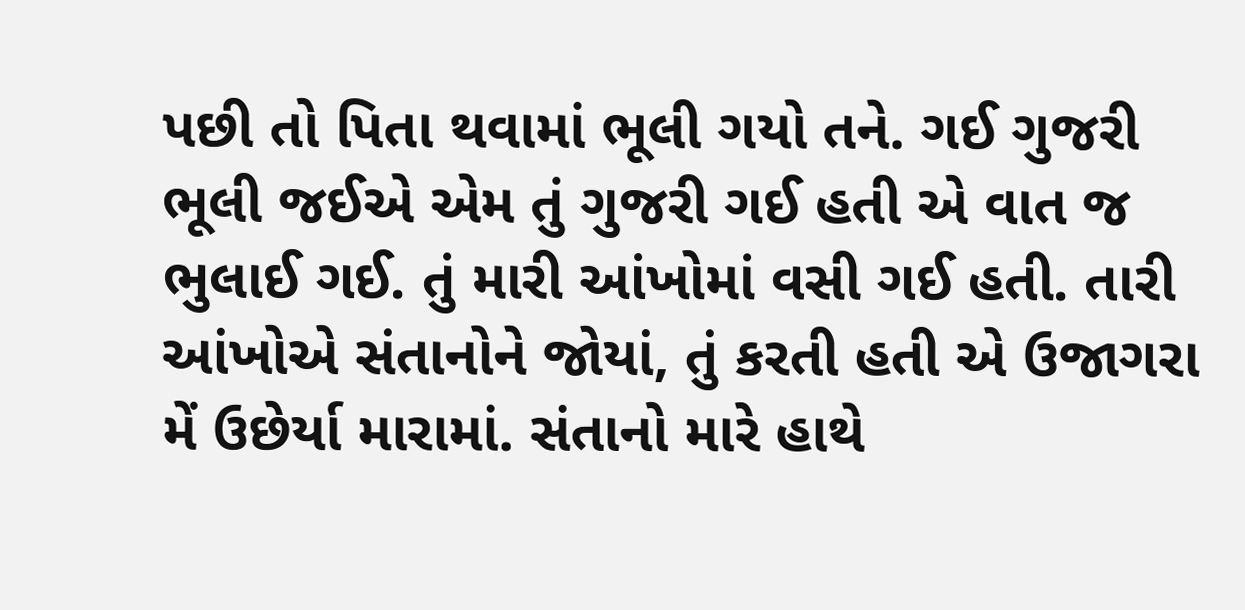પછી તો પિતા થવામાં ભૂલી ગયો તને. ગઈ ગુજરી ભૂલી જઈએ એમ તું ગુજરી ગઈ હતી એ વાત જ ભુલાઈ ગઈ. તું મારી આંખોમાં વસી ગઈ હતી. તારી આંખોએ સંતાનોને જોયાં, તું કરતી હતી એ ઉજાગરા મેં ઉછેર્યા મારામાં. સંતાનો મારે હાથે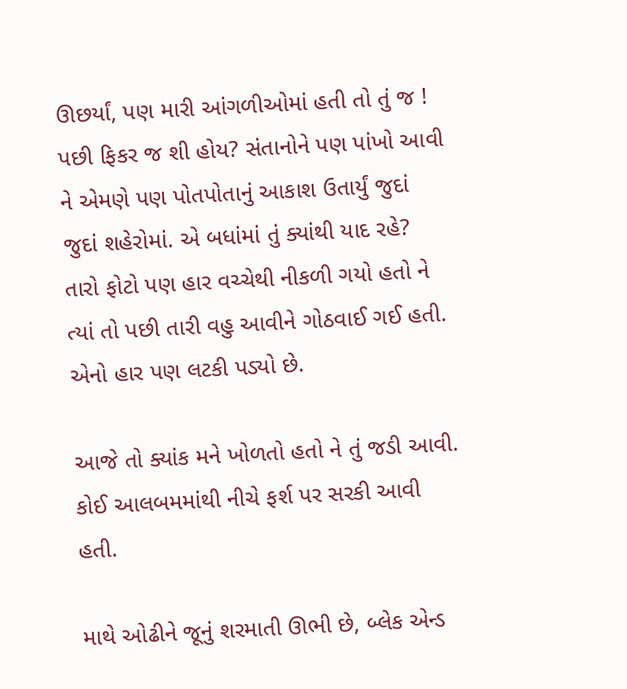ઊછર્યાં, પણ મારી આંગળીઓમાં હતી તો તું જ ! પછી ફિકર જ શી હોય? સંતાનોને પણ પાંખો આવી ને એમણે પણ પોતપોતાનું આકાશ ઉતાર્યું જુદાં જુદાં શહેરોમાં. એ બધાંમાં તું ક્યાંથી યાદ રહે? તારો ફોટો પણ હાર વચ્ચેથી નીકળી ગયો હતો ને ત્યાં તો પછી તારી વહુ આવીને ગોઠવાઈ ગઈ હતી. એનો હાર પણ લટકી પડ્યો છે.

આજે તો ક્યાંક મને ખોળતો હતો ને તું જડી આવી. કોઈ આલબમમાંથી નીચે ફર્શ પર સરકી આવી હતી.

માથે ઓઢીને જૂનું શરમાતી ઊભી છે, બ્લેક એન્ડ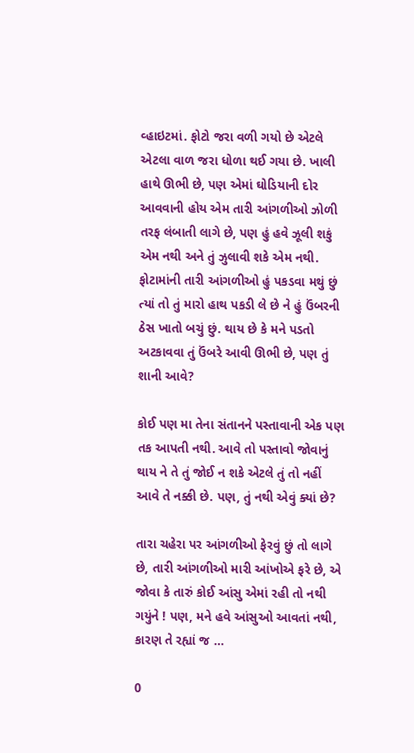વ્હાઇટમાં. ફોટો જરા વળી ગયો છે એટલે એટલા વાળ જરા ધોળા થઈ ગયા છે. ખાલી હાથે ઊભી છે, પણ એમાં ઘોડિયાની દોર આવવાની હોય એમ તારી આંગળીઓ ઝોળી તરફ લંબાતી લાગે છે, પણ હું હવે ઝૂલી શકું એમ નથી અને તું ઝુલાવી શકે એમ નથી. ફોટામાંની તારી આંગળીઓ હું પકડવા મથું છું ત્યાં તો તું મારો હાથ પકડી લે છે ને હું ઉંબરની ઠેસ ખાતો બચું છું. થાય છે કે મને પડતો અટકાવવા તું ઉંબરે આવી ઊભી છે, પણ તું શાની આવે?

કોઈ પણ મા તેના સંતાનને પસ્તાવાની એક પણ તક આપતી નથી. આવે તો પસ્તાવો જોવાનું થાય ને તે તું જોઈ ન શકે એટલે તું તો નહીં આવે તે નક્કી છે. પણ, તું નથી એવું ક્યાં છે?

તારા ચહેરા પર આંગળીઓ ફેરવું છું તો લાગે છે, તારી આંગળીઓ મારી આંખોએ ફરે છે, એ જોવા કે તારું કોઈ આંસુ એમાં રહી તો નથી ગયુંને ! પણ, મને હવે આંસુઓ આવતાં નથી, કારણ તે રહ્યાં જ …

0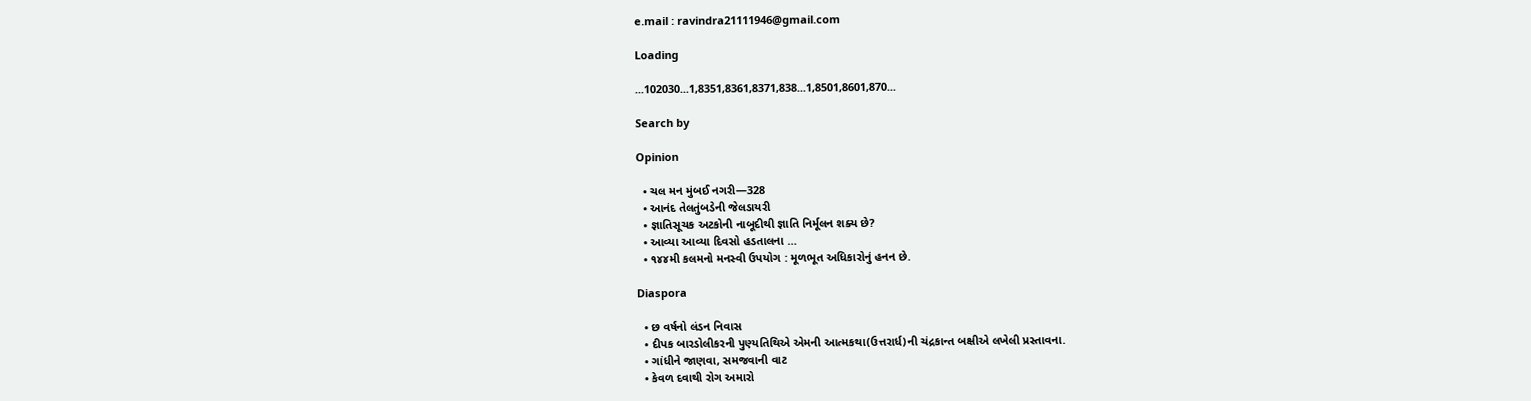e.mail : ravindra21111946@gmail.com

Loading

...102030...1,8351,8361,8371,838...1,8501,8601,870...

Search by

Opinion

  • ચલ મન મુંબઈ નગરી—328
  • આનંદ તેલતુંબડેની જેલડાયરી
  • જ્ઞાતિસૂચક અટકોની નાબૂદીથી જ્ઞાતિ નિર્મૂલન શક્ય છે?
  • આવ્યા આવ્યા દિવસો હડતાલના …
  • ૧૪૪મી કલમનો મનસ્વી ઉપયોગ : મૂળભૂત અધિકારોનું હનન છે.

Diaspora

  • છ વર્ષનો લંડન નિવાસ
  • દીપક બારડોલીકરની પુણ્યતિથિએ એમની આત્મકથા(ઉત્તરાર્ધ)ની ચંદ્રકાન્ત બક્ષીએ લખેલી પ્રસ્તાવના.
  • ગાંધીને જાણવા, સમજવાની વાટ
  • કેવળ દવાથી રોગ અમારો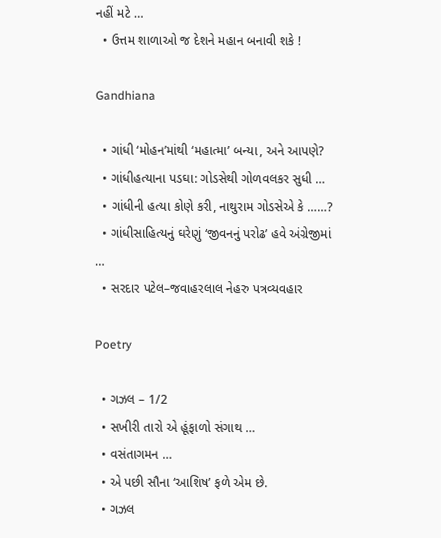નહીં મટે …
  • ઉત્તમ શાળાઓ જ દેશને મહાન બનાવી શકે !

Gandhiana

  • ગાંધી ‘મોહન’માંથી ‘મહાત્મા’ બન્યા, અને આપણે?
  • ગાંધીહત્યાના પડઘા: ગોડસેથી ગોળવલકર સુધી …
  • ગાંધીની હત્યા કોણે કરી, નાથુરામ ગોડસેએ કે ……?
  • ગાંધીસાહિત્યનું ઘરેણું ‘જીવનનું પરોઢ’ હવે અંગ્રેજીમાં …
  • સરદાર પટેલ–જવાહરલાલ નેહરુ પત્રવ્યવહાર

Poetry

  • ગઝલ – 1/2
  • સખીરી તારો એ હૂંફાળો સંગાથ …
  • વસંતાગમન …
  • એ પછી સૌના ‘આશિષ’ ફળે એમ છે.
  • ગઝલ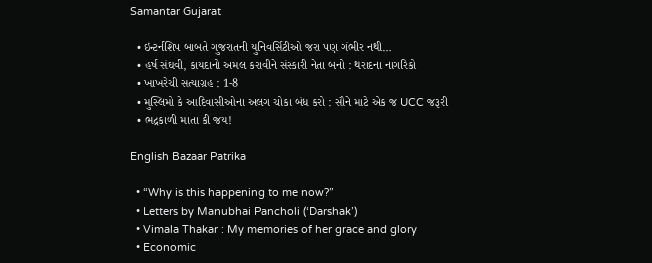Samantar Gujarat

  • ઇન્ટર્નશિપ બાબતે ગુજરાતની યુનિવર્સિટીઓ જરા પણ ગંભીર નથી…
  • હર્ષ સંઘવી, કાયદાનો અમલ કરાવીને સંસ્કારી નેતા બનો : થરાદના નાગરિકો
  • ખાખરેચી સત્યાગ્રહ : 1-8
  • મુસ્લિમો કે આદિવાસીઓના અલગ ચોકા બંધ કરો : સૌને માટે એક જ UCC જરૂરી
  • ભદ્રકાળી માતા કી જય!

English Bazaar Patrika

  • “Why is this happening to me now?”
  • Letters by Manubhai Pancholi (‘Darshak’)
  • Vimala Thakar : My memories of her grace and glory
  • Economic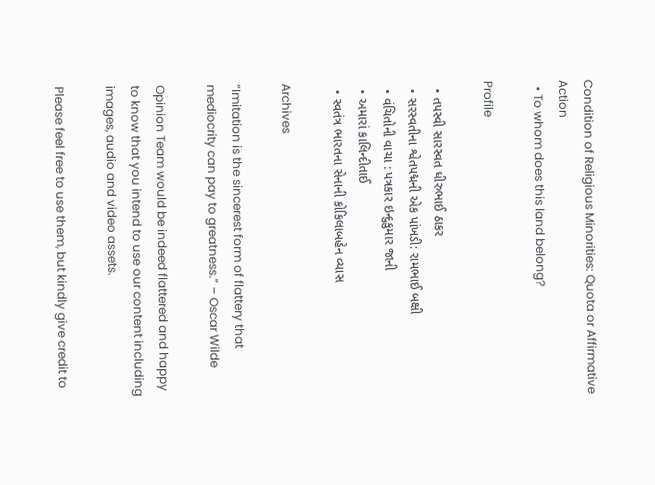Condition of Religious Minorities: Quota or Affirmative Action
  • To whom does this land belong?

Profile

  • તપસ્વી સારસ્વત ધીરુભાઈ ઠાકર
  • સરસ્વતીના શ્વેતપદ્મની એક પાંખડી: રામભાઈ બક્ષી
  • વંચિતોની વાચા : પત્રકાર ઇન્દુકુમાર જાની
  • અમારાં કાલિન્દીતાઈ
  • સ્વતંત્ર ભારતના સેનાની કોકિલાબહેન વ્યાસ

Archives

“Imitation is the sincerest form of flattery that mediocrity can pay to greatness.” – Oscar Wilde

Opinion Team would be indeed flattered and happy to know that you intend to use our content including images, audio and video assets.

Please feel free to use them, but kindly give credit to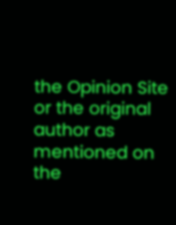the Opinion Site or the original author as mentioned on the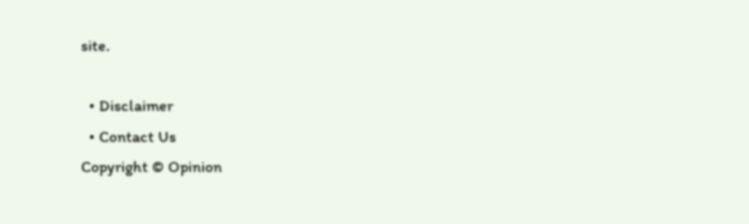site.

  • Disclaimer
  • Contact Us
Copyright © Opinion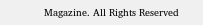Magazine. All Rights Reserved